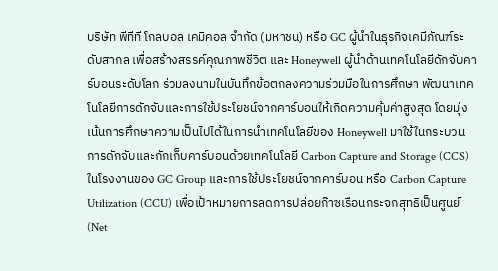บริษัท พีทีที โกลบอล เคมิคอล จำกัด (มหาชน) หรือ GC ผู้นำในธุรกิจเคมีภัณฑ์ระดับสากล เพื่อสร้างสรรค์คุณภาพชีวิต และ Honeywell ผู้นำด้านเทคโนโลยีดักจับคาร์บอนระดับโลก ร่วมลงนามในบันทึกข้อตกลงความร่วมมือในการศึกษา พัฒนาเทคโนโลยีการดักจับและการใช้ประโยชน์จากคาร์บอนให้เกิดความคุ้มค่าสูงสุด โดยมุ่งเน้นการศึกษาความเป็นไปได้ในการนำเทคโนโลยีของ Honeywell มาใช้ในกระบวนการดักจับและกักเก็บคาร์บอนด้วยเทคโนโลยี Carbon Capture and Storage (CCS) ในโรงงานของ GC Group และการใช้ประโยชน์จากคาร์บอน หรือ Carbon Capture Utilization (CCU) เพื่อเป้าหมายการลดการปล่อยก๊าซเรือนกระจกสุทธิเป็นศูนย์ (Net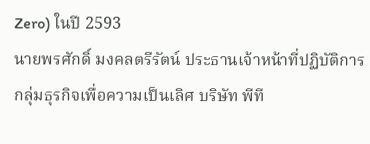Zero) ในปี 2593
นายพรศักดิ์ มงคลตรีรัตน์ ประธานเจ้าหน้าที่ปฏิบัติการ กลุ่มธุรกิจเพื่อความเป็นเลิศ บริษัท พีที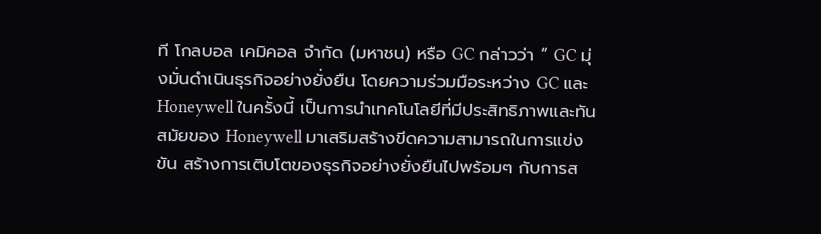ที โกลบอล เคมิคอล จำกัด (มหาชน) หรือ GC กล่าวว่า “ GC มุ่งมั่นดำเนินธุรกิจอย่างยั่งยืน โดยความร่วมมือระหว่าง GC และ Honeywell ในครั้งนี้ เป็นการนำเทคโนโลยีที่มีประสิทธิภาพและทันสมัยของ Honeywell มาเสริมสร้างขีดความสามารถในการแข่งขัน สร้างการเติบโตของธุรกิจอย่างยั่งยืนไปพร้อมๆ กับการส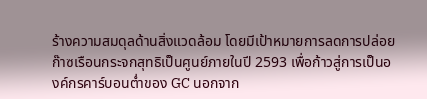ร้างความสมดุลด้านสิ่งแวดล้อม โดยมีเป้าหมายการลดการปล่อยก๊าซเรือนกระจกสุทธิเป็นศูนย์ภายในปี 2593 เพื่อก้าวสู่การเป็นองค์กรคาร์บอนต่ำของ GC นอกจาก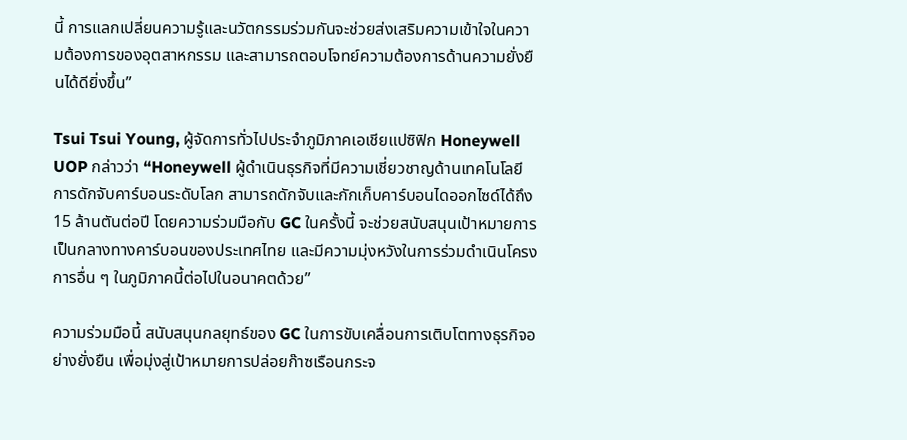นี้ การแลกเปลี่ยนความรู้และนวัตกรรมร่วมกันจะช่วยส่งเสริมความเข้าใจในความต้องการของอุตสาหกรรม และสามารถตอบโจทย์ความต้องการด้านความยั่งยืนได้ดียิ่งขึ้น”

Tsui Tsui Young, ผู้จัดการทั่วไปประจำภูมิภาคเอเชียแปซิฟิก Honeywell UOP กล่าวว่า “Honeywell ผู้ดำเนินธุรกิจที่มีความเชี่ยวชาญด้านเทคโนโลยีการดักจับคาร์บอนระดับโลก สามารถดักจับและกักเก็บคาร์บอนไดออกไซด์ได้ถึง 15 ล้านตันต่อปี โดยความร่วมมือกับ GC ในครั้งนี้ จะช่วยสนับสนุนเป้าหมายการเป็นกลางทางคาร์บอนของประเทศไทย และมีความมุ่งหวังในการร่วมดำเนินโครงการอื่น ๆ ในภูมิภาคนี้ต่อไปในอนาคตด้วย”

ความร่วมมือนี้ สนับสนุนกลยุทธ์ของ GC ในการขับเคลื่อนการเติบโตทางธุรกิจอย่างยั่งยืน เพื่อมุ่งสู่เป้าหมายการปล่อยก๊าซเรือนกระจ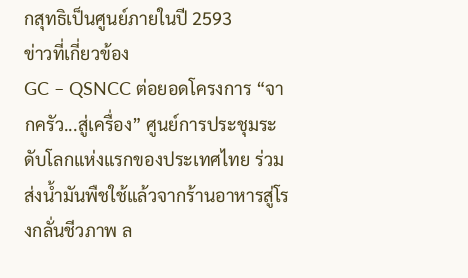กสุทธิเป็นศูนย์ภายในปี 2593
ข่าวที่เกี่ยวข้อง
GC – QSNCC ต่อยอดโครงการ “จากครัว...สู่เครื่อง” ศูนย์การประชุมระดับโลกแห่งแรกของประเทศไทย ร่วมส่งน้ำมันพืชใช้แล้วจากร้านอาหารสู่โรงกลั่นชีวภาพ ล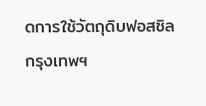ดการใช้วัตถุดิบฟอสซิล
กรุงเทพฯ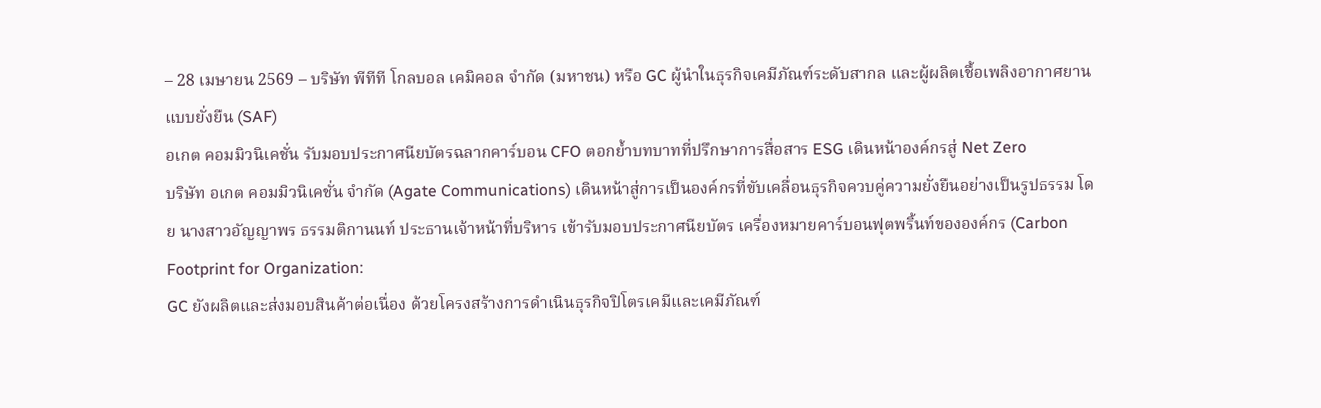– 28 เมษายน 2569 – บริษัท พีทีที โกลบอล เคมิคอล จำกัด (มหาชน) หรือ GC ผู้นำในธุรกิจเคมีภัณฑ์ระดับสากล และผู้ผลิตเชื้อเพลิงอากาศยานแบบยั่งยืน (SAF)
อเกต คอมมิวนิเคชั่น รับมอบประกาศนียบัตรฉลากคาร์บอน CFO ตอกย้ำบทบาทที่ปรึกษาการสื่อสาร ESG เดินหน้าองค์กรสู่ Net Zero
บริษัท อเกต คอมมิวนิเคชั่น จำกัด (Agate Communications) เดินหน้าสู่การเป็นองค์กรที่ขับเคลื่อนธุรกิจควบคู่ความยั่งยืนอย่างเป็นรูปธรรม โดย นางสาวอัญญาพร ธรรมติกานนท์ ประธานเจ้าหน้าที่บริหาร เข้ารับมอบประกาศนียบัตร เครื่องหมายคาร์บอนฟุตพริ้นท์ขององค์กร (Carbon Footprint for Organization:
GC ยังผลิตและส่งมอบสินค้าต่อเนื่อง ด้วยโครงสร้างการดำเนินธุรกิจปิโตรเคมีและเคมีภัณฑ์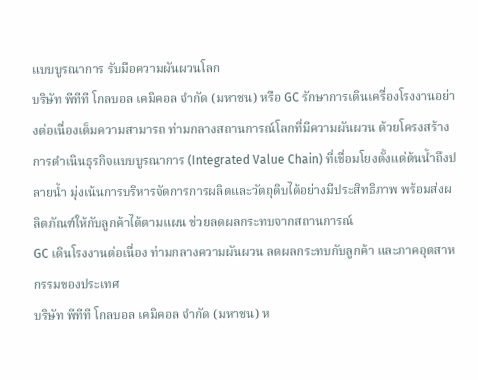แบบบูรณาการ รับมือความผันผวนโลก
บริษัท พีทีที โกลบอล เคมิคอล จำกัด (มหาชน) หรือ GC รักษาการเดินเครื่องโรงงานอย่างต่อเนื่องเต็มความสามารถ ท่ามกลางสถานการณ์โลกที่มีความผันผวน ด้วยโครงสร้างการดำเนินธุรกิจแบบบูรณาการ (Integrated Value Chain) ที่เชื่อมโยงตั้งแต่ต้นน้ำถึงปลายน้ำ มุ่งเน้นการบริหารจัดการการผลิตและวัตถุดิบได้อย่างมีประสิทธิภาพ พร้อมส่งผลิตภัณฑ์ให้กับลูกค้าได้ตามแผน ช่วยลดผลกระทบจากสถานการณ์
GC เดินโรงงานต่อเนื่อง ท่ามกลางความผันผวน ลดผลกระทบกับลูกค้า และภาคอุตสาหกรรมของประเทศ
บริษัท พีทีที โกลบอล เคมิคอล จำกัด (มหาชน) ห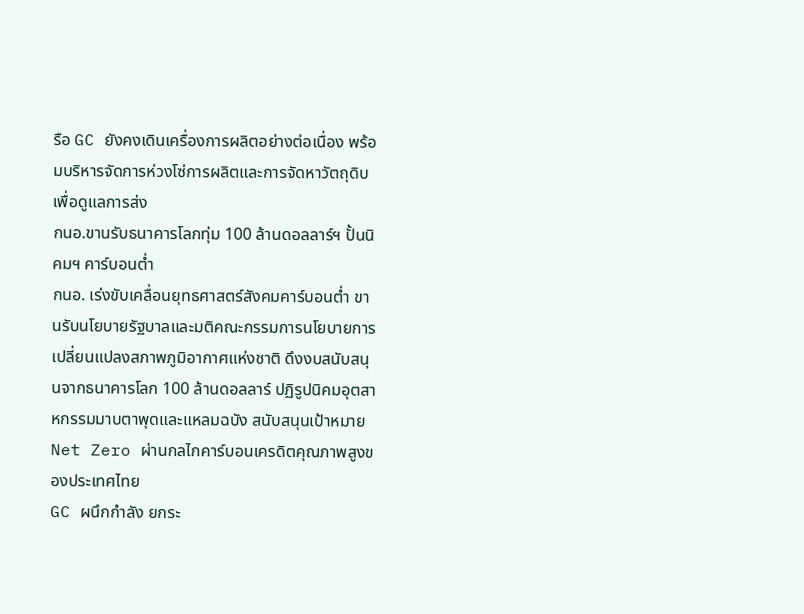รือ GC ยังคงเดินเครื่องการผลิตอย่างต่อเนื่อง พร้อมบริหารจัดการห่วงโซ่การผลิตและการจัดหาวัตถุดิบ เพื่อดูแลการส่ง
กนอ.ขานรับธนาคารโลกทุ่ม 100 ล้านดอลลาร์ฯ ปั้นนิคมฯ คาร์บอนต่ำ
กนอ. เร่งขับเคลื่อนยุทธศาสตร์สังคมคาร์บอนต่ำ ขานรับนโยบายรัฐบาลและมติคณะกรรมการนโยบายการเปลี่ยนแปลงสภาพภูมิอากาศแห่งชาติ ดึงงบสนับสนุนจากธนาคารโลก 100 ล้านดอลลาร์ ปฏิรูปนิคมอุตสาหกรรมมาบตาพุดและแหลมฉบัง สนับสนุนเป้าหมาย Net Zero ผ่านกลไกคาร์บอนเครดิตคุณภาพสูงของประเทศไทย
GC ผนึกกำลัง ยกระ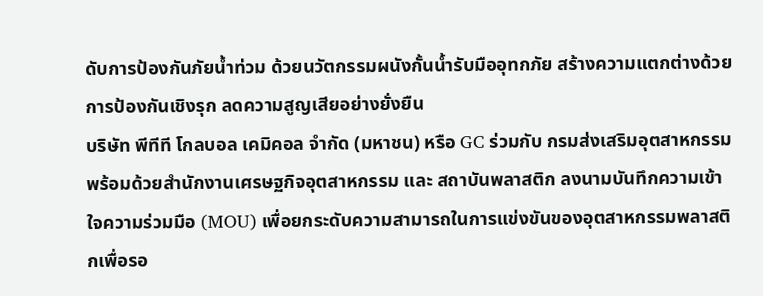ดับการป้องกันภัยน้ำท่วม ด้วยนวัตกรรมผนังกั้นน้ำรับมืออุทกภัย สร้างความแตกต่างด้วยการป้องกันเชิงรุก ลดความสูญเสียอย่างยั่งยืน
บริษัท พีทีที โกลบอล เคมิคอล จำกัด (มหาชน) หรือ GC ร่วมกับ กรมส่งเสริมอุตสาหกรรม พร้อมด้วยสำนักงานเศรษฐกิจอุตสาหกรรม และ สถาบันพลาสติก ลงนามบันทึกความเข้าใจความร่วมมือ (MOU) เพื่อยกระดับความสามารถในการแข่งขันของอุตสาหกรรมพลาสติกเพื่อรอ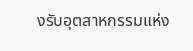งรับอุตสาหกรรมแห่ง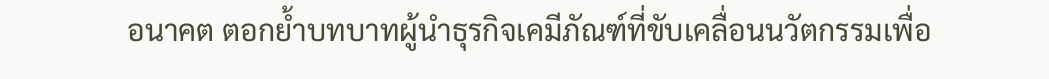อนาคต ตอกย้ำบทบาทผู้นำธุรกิจเคมีภัณฑ์ที่ขับเคลื่อนนวัตกรรมเพื่อ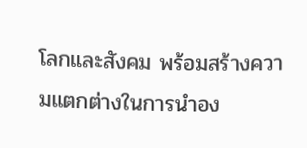โลกและสังคม พร้อมสร้างความแตกต่างในการนำอง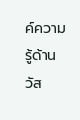ค์ความรู้ด้านวัส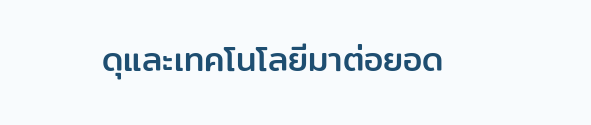ดุและเทคโนโลยีมาต่อยอด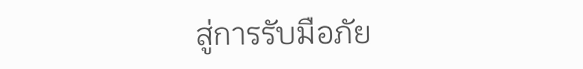สู่การรับมือภัย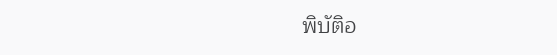พิบัติอ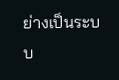ย่างเป็นระบบ